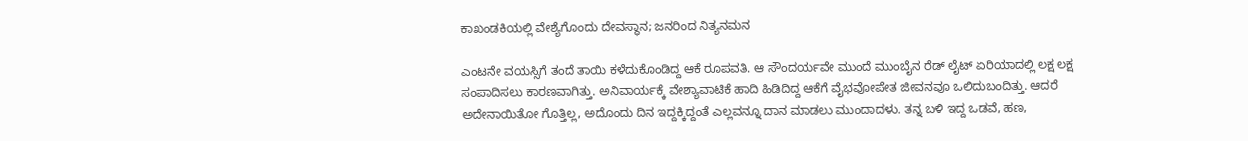ಕಾಖಂಡಕಿಯಲ್ಲಿ ವೇಶ್ಯೆಗೊಂದು ದೇವಸ್ಥಾನ; ಜನರಿಂದ ನಿತ್ಯನಮನ

ಎಂಟನೇ ವಯಸ್ಸಿಗೆ ತಂದೆ ತಾಯಿ ಕಳೆದುಕೊಂಡಿದ್ದ ಆಕೆ ರೂಪವತಿ. ಆ ಸೌಂದರ್ಯವೇ ಮುಂದೆ ಮುಂಬೈನ ರೆಡ್ ಲೈಟ್ ಏರಿಯಾದಲ್ಲಿ ಲಕ್ಷ ಲಕ್ಷ ಸಂಪಾದಿಸಲು ಕಾರಣವಾಗಿತ್ತು. ಅನಿವಾರ್ಯಕ್ಕೆ ವೇಶ್ಯಾವಾಟಿಕೆ ಹಾದಿ ಹಿಡಿದಿದ್ದ ಆಕೆಗೆ ವೈಭವೋಪೇತ ಜೀವನವೂ ಒಲಿದುಬಂದಿತ್ತು. ಆದರೆ ಅದೇನಾಯಿತೋ ಗೊತ್ತಿಲ್ಲ, ಅದೊಂದು ದಿನ ಇದ್ದಕ್ಕಿದ್ದಂತೆ ಎಲ್ಲವನ್ನೂ ದಾನ ಮಾಡಲು ಮುಂದಾದಳು. ತನ್ನ ಬಳಿ ಇದ್ದ ಒಡವೆ, ಹಣ,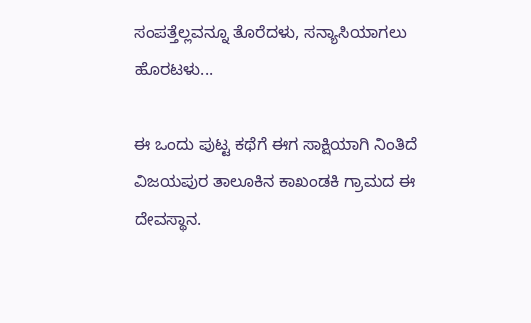ಸಂಪತ್ತೆಲ್ಲವನ್ನೂ ತೊರೆದಳು, ಸನ್ಯಾಸಿಯಾಗಲು ಹೊರಟಳು...

ಈ ಒಂದು ಪುಟ್ಟ ಕಥೆಗೆ ಈಗ ಸಾಕ್ಷಿಯಾಗಿ ನಿಂತಿದೆ ವಿಜಯಪುರ ತಾಲೂಕಿನ ಕಾಖಂಡಕಿ ಗ್ರಾಮದ ಈ ದೇವಸ್ಥಾನ.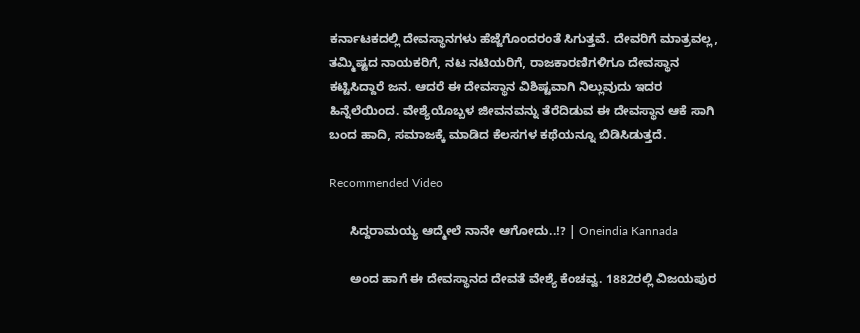ಕರ್ನಾಟಕದಲ್ಲಿ ದೇವಸ್ಥಾನಗಳು ಹೆಜ್ಜೆಗೊಂದರಂತೆ ಸಿಗುತ್ತವೆ. ದೇವರಿಗೆ ಮಾತ್ರವಲ್ಲ, ತಮ್ಮಿಷ್ಟದ ನಾಯಕರಿಗೆ, ನಟ ನಟಿಯರಿಗೆ, ರಾಜಕಾರಣಿಗಳಿಗೂ ದೇವಸ್ಥಾನ ಕಟ್ಟಿಸಿದ್ದಾರೆ ಜನ. ಆದರೆ ಈ ದೇವಸ್ಥಾನ ವಿಶಿಷ್ಟವಾಗಿ ನಿಲ್ಲುವುದು ಇದರ ಹಿನ್ನೆಲೆಯಿಂದ. ವೇಶ್ಯೆಯೊಬ್ಬಳ ಜೀವನವನ್ನು ತೆರೆದಿಡುವ ಈ ದೇವಸ್ಥಾನ ಆಕೆ ಸಾಗಿ ಬಂದ ಹಾದಿ, ಸಮಾಜಕ್ಕೆ ಮಾಡಿದ ಕೆಲಸಗಳ ಕಥೆಯನ್ನೂ ಬಿಡಿಸಿಡುತ್ತದೆ.

Recommended Video

      ಸಿದ್ದರಾಮಯ್ಯ ಆದ್ಮೇಲೆ ನಾನೇ ಆಗೋದು..!? | Oneindia Kannada

      ಅಂದ ಹಾಗೆ ಈ ದೇವಸ್ಥಾನದ ದೇವತೆ ವೇಶ್ಯೆ ಕೆಂಚವ್ವ. 1882ರಲ್ಲಿ ವಿಜಯಪುರ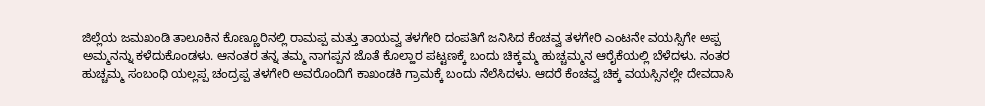ಜಿಲ್ಲೆಯ ಜಮಖಂಡಿ ತಾಲೂಕಿನ ಕೊಣ್ಣೂರಿನಲ್ಲಿ ರಾಮಪ್ಪ ಮತ್ತು ತಾಯವ್ವ ತಳಗೇರಿ ದಂಪತಿಗೆ ಜನಿಸಿದ ಕೆಂಚವ್ವ ತಳಗೇರಿ ಎಂಟನೇ ವಯಸ್ಸಿಗೇ ಅಪ್ಪ ಅಮ್ಮನನ್ನು ಕಳೆದುಕೊಂಡಳು. ಆನಂತರ ತನ್ನ ತಮ್ಮ ನಾಗಪ್ಪನ ಜೊತೆ ಕೊಲ್ಹಾರ ಪಟ್ಟಣಕ್ಕೆ ಬಂದು ಚಿಕ್ಕಮ್ಮ ಹುಚ್ಚಮ್ಮನ ಆರೈಕೆಯಲ್ಲಿ ಬೆಳೆದಳು. ನಂತರ ಹುಚ್ಚಮ್ಮ ಸಂಬಂಧಿ ಯಲ್ಲಪ್ಪ ಚಂದ್ರಪ್ಪ ತಳಗೇರಿ ಅವರೊಂದಿಗೆ ಕಾಖಂಡಕಿ ಗ್ರಾಮಕ್ಕೆ ಬಂದು ನೆಲೆಸಿದಳು. ಆದರೆ ಕೆಂಚವ್ವ ಚಿಕ್ಕ ವಯಸ್ಸಿನಲ್ಲೇ ದೇವದಾಸಿ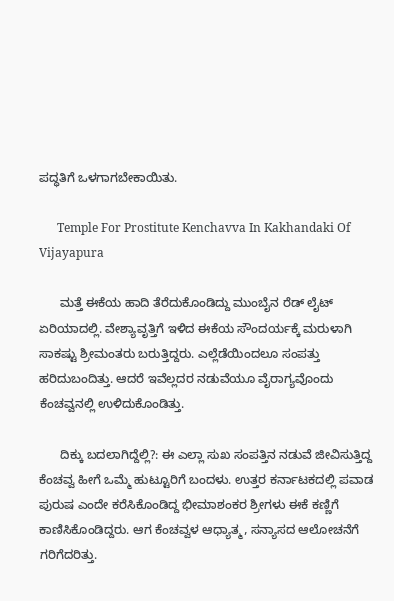ಪದ್ಧತಿಗೆ ಒಳಗಾಗಬೇಕಾಯಿತು.

      Temple For Prostitute Kenchavva In Kakhandaki Of Vijayapura

      ಮತ್ತೆ ಈಕೆಯ ಹಾದಿ ತೆರೆದುಕೊಂಡಿದ್ದು ಮುಂಬೈನ ರೆಡ್ ಲೈಟ್ ಏರಿಯಾದಲ್ಲಿ. ವೇಶ್ಯಾವೃತ್ತಿಗೆ ಇಳಿದ ಈಕೆಯ ಸೌಂದರ್ಯಕ್ಕೆ ಮರುಳಾಗಿ ಸಾಕಷ್ಟು ಶ್ರೀಮಂತರು ಬರುತ್ತಿದ್ದರು. ಎಲ್ಲೆಡೆಯಿಂದಲೂ ಸಂಪತ್ತು ಹರಿದುಬಂದಿತ್ತು. ಆದರೆ ಇವೆಲ್ಲದರ ನಡುವೆಯೂ ವೈರಾಗ್ಯವೊಂದು ಕೆಂಚವ್ವನಲ್ಲಿ ಉಳಿದುಕೊಂಡಿತ್ತು.

      ದಿಕ್ಕು ಬದಲಾಗಿದ್ದೆಲ್ಲಿ?: ಈ ಎಲ್ಲಾ ಸುಖ ಸಂಪತ್ತಿನ ನಡುವೆ ಜೀವಿಸುತ್ತಿದ್ದ ಕೆಂಚವ್ವ ಹೀಗೆ ಒಮ್ಮೆ ಹುಟ್ಟೂರಿಗೆ ಬಂದಳು. ಉತ್ತರ ಕರ್ನಾಟಕದಲ್ಲಿ ಪವಾಡ ಪುರುಷ ಎಂದೇ ಕರೆಸಿಕೊಂಡಿದ್ದ ಭೀಮಾಶಂಕರ ಶ್ರೀಗಳು ಈಕೆ ಕಣ್ಣಿಗೆ ಕಾಣಿಸಿಕೊಂಡಿದ್ದರು. ಆಗ ಕೆಂಚವ್ವಳ ಆಧ್ಯಾತ್ಮ, ಸನ್ಯಾಸದ ಆಲೋಚನೆಗೆ ಗರಿಗೆದರಿತ್ತು.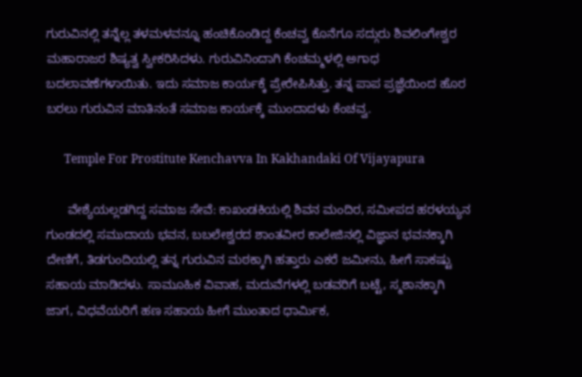ಗುರುವಿನಲ್ಲಿ ತನ್ನೆಲ್ಲ ತಳಮಳವನ್ನೂ ಹಂಚಿಕೊಂಡಿದ್ದ ಕೆಂಚವ್ವ ಕೊನೆಗೂ ಸದ್ಗುರು ಶಿವಲಿಂಗೇಶ್ವರ ಮಹಾರಾಜರ ಶಿಷ್ಯತ್ವ ಸ್ವೀಕರಿಸಿದಳು. ಗುರುವಿನಿಂದಾಗಿ ಕೆಂಚಮ್ಮಳಲ್ಲಿ ಅಗಾಧ ಬದಲಾವಣೆಗಳಾಯಿತು. ಇದು ಸಮಾಜ ಕಾರ್ಯಕ್ಕೆ ಪ್ರೇರೇಪಿಸಿತ್ತು. ತನ್ನ ಪಾಪ ಪ್ರಜ್ಞೆಯಿಂದ ಹೊರ ಬರಲು ಗುರುವಿನ ಮಾತಿನಂತೆ ಸಮಾಜ ಕಾರ್ಯಕ್ಕೆ ಮುಂದಾದಳು ಕೆಂಚವ್ವ.

      Temple For Prostitute Kenchavva In Kakhandaki Of Vijayapura

      ವೇಶ್ಯೆಯಲ್ಲಡಗಿದ್ದ ಸಮಾಜ ಸೇವೆ: ಕಾಖಂಡಕಿಯಲ್ಲಿ ಶಿವನ ಮಂದಿರ, ಸಮೀಪದ ಹರಳಯ್ಯನ ಗುಂಡದಲ್ಲಿ ಸಮುದಾಯ ಭವನ, ಬಬಲೇಶ್ವರದ ಶಾಂತವೀರ ಕಾಲೇಜಿನಲ್ಲಿ ವಿಜ್ಞಾನ ಭವನಕ್ಕಾಗಿ ದೇಣಿಗೆ, ತಿಡಗುಂದಿಯಲ್ಲಿ ತನ್ನ ಗುರುವಿನ ಮಠಕ್ಕಾಗಿ ಹತ್ತಾರು ಎಕರೆ ಜಮೀನು, ಹೀಗೆ ಸಾಕಷ್ಟು ಸಹಾಯ ಮಾಡಿದಳು. ಸಾಮೂಹಿಕ ವಿವಾಹ, ಮದುವೆಗಳಲ್ಲಿ ಬಡವರಿಗೆ ಬಟ್ಟೆ, ಸ್ಮಶಾನಕ್ಕಾಗಿ ಜಾಗ, ವಿಧವೆಯರಿಗೆ ಹಣ ಸಹಾಯ ಹೀಗೆ ಮುಂತಾದ ಧಾರ್ಮಿಕ,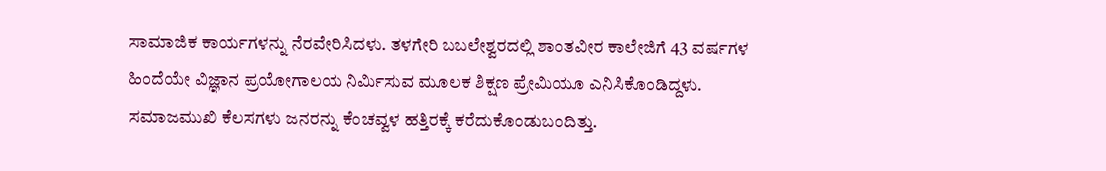ಸಾಮಾಜಿಕ ಕಾರ್ಯಗಳನ್ನು ನೆರವೇರಿಸಿದಳು. ತಳಗೇರಿ ಬಬಲೇಶ್ವರದಲ್ಲಿ ಶಾಂತವೀರ ಕಾಲೇಜಿಗೆ 43 ವರ್ಷಗಳ ಹಿಂದೆಯೇ ವಿಜ್ಞಾನ ಪ್ರಯೋಗಾಲಯ ನಿರ್ಮಿಸುವ ಮೂಲಕ ಶಿಕ್ಷಣ ಪ್ರೇಮಿಯೂ ಎನಿಸಿಕೊಂಡಿದ್ದಳು. ಸಮಾಜಮುಖಿ ಕೆಲಸಗಳು ಜನರನ್ನು ಕೆಂಚವ್ವಳ ಹತ್ತಿರಕ್ಕೆ ಕರೆದುಕೊಂಡುಬಂದಿತ್ತು.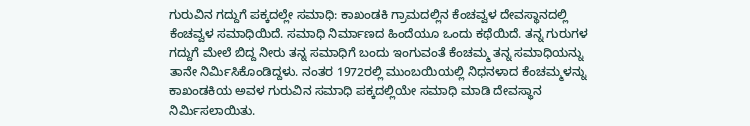ಗುರುವಿನ ಗದ್ದುಗೆ ಪಕ್ಕದಲ್ಲೇ ಸಮಾಧಿ: ಕಾಖಂಡಕಿ ಗ್ರಾಮದಲ್ಲಿನ ಕೆಂಚವ್ವಳ ದೇವಸ್ಥಾನದಲ್ಲಿ ಕೆಂಚವ್ವಳ ಸಮಾಧಿಯಿದೆ. ಸಮಾಧಿ ನಿರ್ಮಾಣದ ಹಿಂದೆಯೂ ಒಂದು ಕಥೆಯಿದೆ. ತನ್ನ ಗುರುಗಳ ಗದ್ದುಗೆ ಮೇಲೆ ಬಿದ್ದ ನೀರು ತನ್ನ ಸಮಾಧಿಗೆ ಬಂದು ಇಂಗುವಂತೆ ಕೆಂಚಮ್ಮ ತನ್ನ ಸಮಾಧಿಯನ್ನು ತಾನೇ ನಿರ್ಮಿಸಿಕೊಂಡಿದ್ದಳು. ನಂತರ 1972ರಲ್ಲಿ ಮುಂಬಯಿಯಲ್ಲಿ ನಿಧನಳಾದ ಕೆಂಚಮ್ಮಳನ್ನು ಕಾಖಂಡಕಿಯ ಅವಳ ಗುರುವಿನ ಸಮಾಧಿ ಪಕ್ಕದಲ್ಲಿಯೇ ಸಮಾಧಿ ಮಾಡಿ ದೇವಸ್ಥಾನ ನಿರ್ಮಿಸಲಾಯಿತು.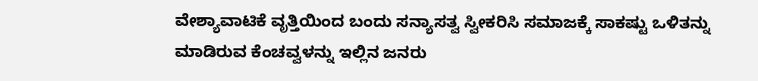ವೇಶ್ಯಾವಾಟಿಕೆ ವೃತ್ತಿಯಿಂದ ಬಂದು ಸನ್ಯಾಸತ್ವ ಸ್ವೀಕರಿಸಿ ಸಮಾಜಕ್ಕೆ ಸಾಕಷ್ಟು ಒಳಿತನ್ನು ಮಾಡಿರುವ ಕೆಂಚವ್ವಳನ್ನು ಇಲ್ಲಿನ ಜನರು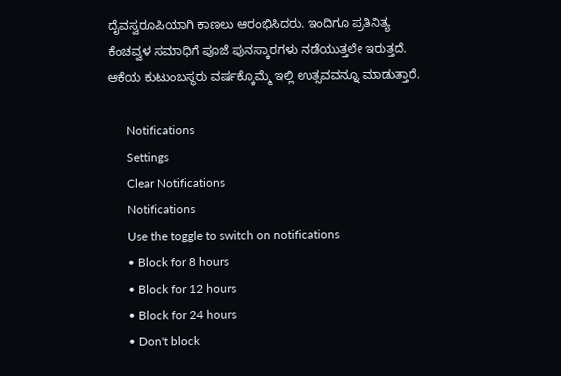ದೈವಸ್ವರೂಪಿಯಾಗಿ ಕಾಣಲು ಆರಂಭಿಸಿದರು. ಇಂದಿಗೂ ಪ್ರತಿನಿತ್ಯ ಕೆಂಚವ್ವಳ ಸಮಾಧಿಗೆ ಪೂಜೆ ಪುನಸ್ಕಾರಗಳು ನಡೆಯುತ್ತಲೇ ಇರುತ್ತದೆ. ಆಕೆಯ ಕುಟುಂಬಸ್ಥರು ವರ್ಷಕ್ಕೊಮ್ಮೆ ಇಲ್ಲಿ ಉತ್ಸವವನ್ನೂ ಮಾಡುತ್ತಾರೆ.

      Notifications
      Settings
      Clear Notifications
      Notifications
      Use the toggle to switch on notifications
      • Block for 8 hours
      • Block for 12 hours
      • Block for 24 hours
      • Don't block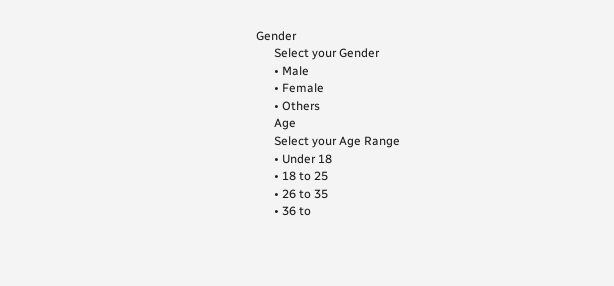Gender
      Select your Gender
      • Male
      • Female
      • Others
      Age
      Select your Age Range
      • Under 18
      • 18 to 25
      • 26 to 35
      • 36 to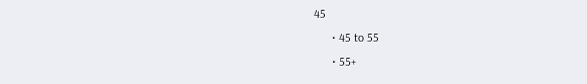45
      • 45 to 55
      • 55+